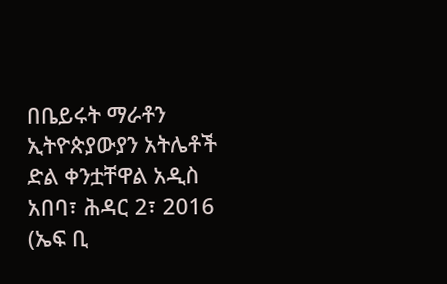በቤይሩት ማራቶን ኢትዮጵያውያን አትሌቶች ድል ቀንቷቸዋል አዲስ አበባ፣ ሕዳር 2፣ 2016 (ኤፍ ቢ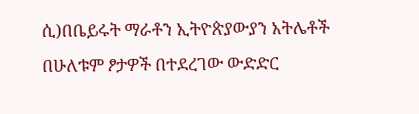ሲ)በቤይሩት ማራቶን ኢትዮጵያውያን አትሌቶች በሁለቱም ፆታዎች በተደረገው ውድድር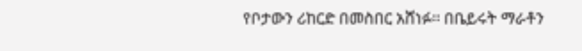የቦታውን ሪከርድ በመስበር አሸነፉ፡፡ በቤይሩት ማራቶን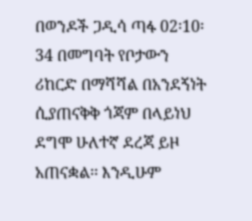በወንዶች ጋዲሳ ጣፋ 02፡10፡34 በመግባት የቦታውን ሪከርድ በማሻሻል በአንደኝነት ሲያጠናቅቅ ጎጃም በላይነህ ደግሞ ሁለተኛ ደረጃ ይዞ አጠናቋል፡፡ እንዲሁም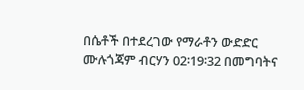በሴቶች በተደረገው የማራቶን ውድድር ሙሉጎጃም ብርሃን 02፡19፡32 በመግባትና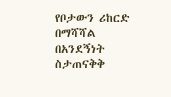የቦታውን ሪከርድ በማሻሻል በአንደኝነት ስታጠናቅቅ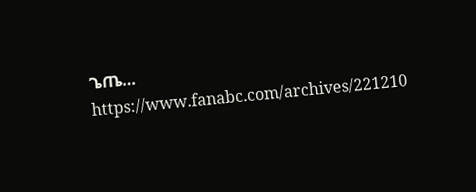ጌጤ… https://www.fanabc.com/archives/221210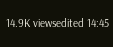14.9K viewsedited 14:45